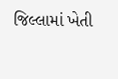જિલ્લામાં ખેતી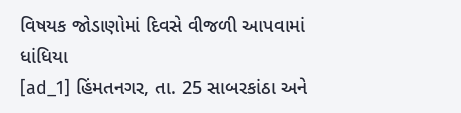વિષયક જોડાણોમાં દિવસે વીજળી આપવામાં ધાંધિયા
[ad_1] હિંમતનગર, તા. 25 સાબરકાંઠા અને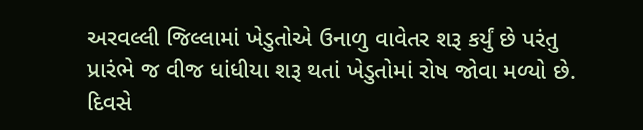અરવલ્લી જિલ્લામાં ખેડુતોએ ઉનાળુ વાવેતર શરૂ કર્યું છે પરંતુ પ્રારંભે જ વીજ ધાંધીયા શરૂ થતાં ખેડુતોમાં રોષ જોવા મળ્યો છે. દિવસે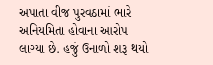અપાતા વીજ પુરવઠામાં ભારે અનિયમિતા હોવાના આરોપ લાગ્યા છે. હજું ઉનાળો શરૂ થયો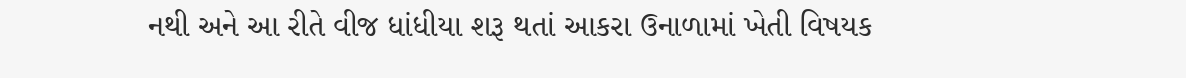નથી અને આ રીતે વીજ ધાંધીયા શરૂ થતાં આકરા ઉનાળામાં ખેતી વિષયક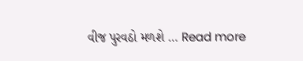વીજ પુરવઠો મળશે … Read more